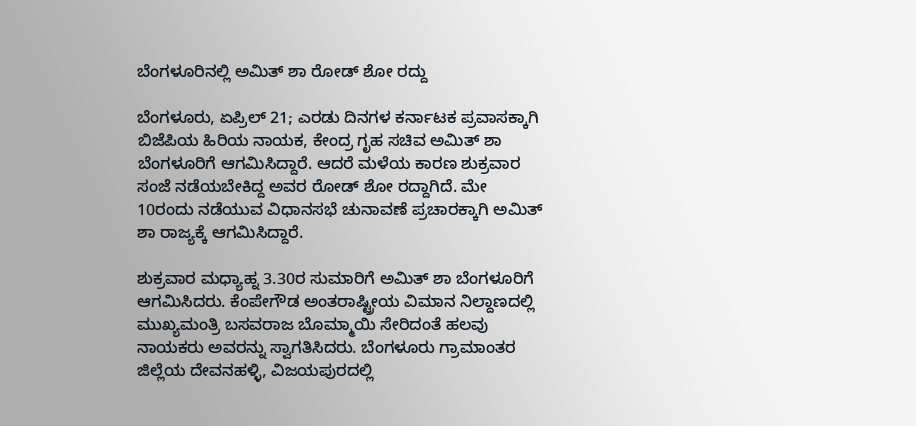ಬೆಂಗಳೂರಿನಲ್ಲಿ ಅಮಿತ್ ಶಾ ರೋಡ್ ಶೋ ರದ್ದು

ಬೆಂಗಳೂರು, ಏಪ್ರಿಲ್ 21; ಎರಡು ದಿನಗಳ ಕರ್ನಾಟಕ ಪ್ರವಾಸಕ್ಕಾಗಿ ಬಿಜೆಪಿಯ ಹಿರಿಯ ನಾಯಕ, ಕೇಂದ್ರ ಗೃಹ ಸಚಿವ ಅಮಿತ್ ಶಾ ಬೆಂಗಳೂರಿಗೆ ಆಗಮಿಸಿದ್ದಾರೆ. ಆದರೆ ಮಳೆಯ ಕಾರಣ ಶುಕ್ರವಾರ ಸಂಜೆ ನಡೆಯಬೇಕಿದ್ದ ಅವರ ರೋಡ್ ಶೋ ರದ್ದಾಗಿದೆ. ಮೇ 10ರಂದು ನಡೆಯುವ ವಿಧಾನಸಭೆ ಚುನಾವಣೆ ಪ್ರಚಾರಕ್ಕಾಗಿ ಅಮಿತ್ ಶಾ ರಾಜ್ಯಕ್ಕೆ ಆಗಮಿಸಿದ್ದಾರೆ.

ಶುಕ್ರವಾರ ಮಧ್ಯಾಹ್ನ 3.30ರ ಸುಮಾರಿಗೆ ಅಮಿತ್ ಶಾ ಬೆಂಗಳೂರಿಗೆ ಆಗಮಿಸಿದರು. ಕೆಂಪೇಗೌಡ ಅಂತರಾಷ್ಟ್ರೀಯ ವಿಮಾನ ನಿಲ್ದಾಣದಲ್ಲಿ ಮುಖ್ಯಮಂತ್ರಿ ಬಸವರಾಜ ಬೊಮ್ಮಾಯಿ ಸೇರಿದಂತೆ ಹಲವು ನಾಯಕರು ಅವರನ್ನು ಸ್ವಾಗತಿಸಿದರು. ಬೆಂಗಳೂರು ಗ್ರಾಮಾಂತರ ಜಿಲ್ಲೆಯ ದೇವನಹಳ್ಳಿ, ವಿಜಯಪುರದಲ್ಲಿ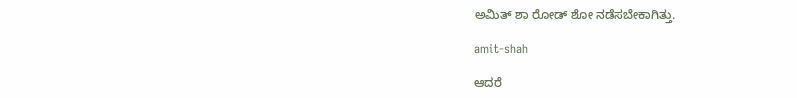ಅಮಿತ್ ಶಾ ರೋಡ್ ಶೋ ನಡೆಸಬೇಕಾಗಿತ್ತು.

amit-shah

ಆದರೆ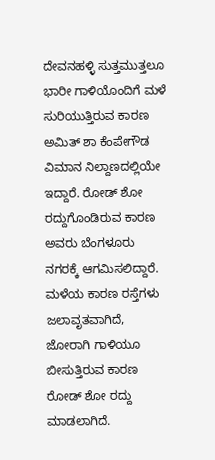ದೇವನಹಳ್ಳಿ ಸುತ್ತಮುತ್ತಲೂ ಭಾರೀ ಗಾಳಿಯೊಂದಿಗೆ ಮಳೆ ಸುರಿಯುತ್ತಿರುವ ಕಾರಣ ಅಮಿತ್ ಶಾ ಕೆಂಪೇಗೌಡ ವಿಮಾನ ನಿಲ್ದಾಣದಲ್ಲಿಯೇ ಇದ್ದಾರೆ. ರೋಡ್ ಶೋ ರದ್ದುಗೊಂಡಿರುವ ಕಾರಣ ಅವರು ಬೆಂಗಳೂರು ನಗರಕ್ಕೆ ಆಗಮಿಸಲಿದ್ದಾರೆ. ಮಳೆಯ ಕಾರಣ ರಸ್ತೆಗಳು ಜಲಾವೃತವಾಗಿದೆ, ಜೋರಾಗಿ ಗಾಳಿಯೂ ಬೀಸುತ್ತಿರುವ ಕಾರಣ ರೋಡ್ ಶೋ ರದ್ದು ಮಾಡಲಾಗಿದೆ.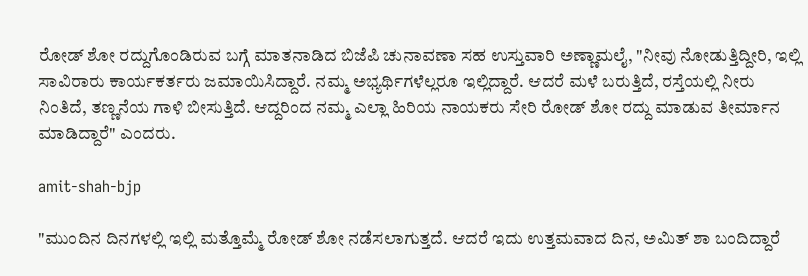ರೋಡ್ ಶೋ ರದ್ದುಗೊಂಡಿರುವ ಬಗ್ಗೆ ಮಾತನಾಡಿದ ಬಿಜೆಪಿ ಚುನಾವಣಾ ಸಹ ಉಸ್ತುವಾರಿ ಅಣ್ಣಾಮಲೈ, "ನೀವು ನೋಡುತ್ತಿದ್ದೀರಿ, ಇಲ್ಲಿ ಸಾವಿರಾರು ಕಾರ್ಯಕರ್ತರು ಜಮಾಯಿಸಿದ್ದಾರೆ. ನಮ್ಮ ಅಭ್ಯರ್ಥಿಗಳೆಲ್ಲರೂ ಇಲ್ಲಿದ್ದಾರೆ. ಆದರೆ ಮಳೆ ಬರುತ್ತಿದೆ, ರಸ್ತೆಯಲ್ಲಿ ನೀರು ನಿಂತಿದೆ, ತಣ್ಣನೆಯ ಗಾಳಿ ಬೀಸುತ್ತಿದೆ. ಆದ್ದರಿಂದ ನಮ್ಮ ಎಲ್ಲಾ ಹಿರಿಯ ನಾಯಕರು ಸೇರಿ ರೋಡ್ ಶೋ ರದ್ದು ಮಾಡುವ ತೀರ್ಮಾನ ಮಾಡಿದ್ದಾರೆ" ಎಂದರು.

amit-shah-bjp

"ಮುಂದಿನ ದಿನಗಳಲ್ಲಿ ಇಲ್ಲಿ ಮತ್ತೊಮ್ಮೆ ರೋಡ್ ಶೋ ನಡೆಸಲಾಗುತ್ತದೆ. ಆದರೆ ಇದು ಉತ್ತಮವಾದ ದಿನ, ಅಮಿತ್ ಶಾ ಬಂದಿದ್ದಾರೆ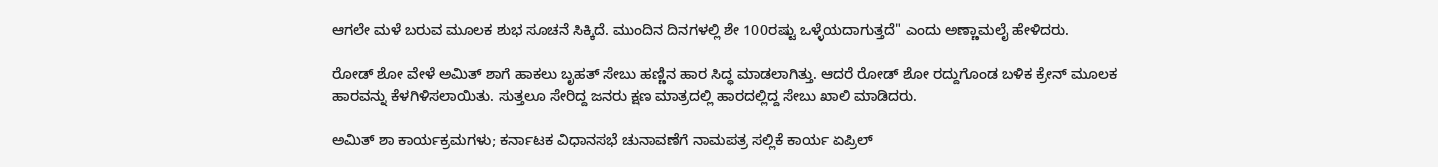ಆಗಲೇ ಮಳೆ ಬರುವ ಮೂಲಕ ಶುಭ ಸೂಚನೆ ಸಿಕ್ಕಿದೆ. ಮುಂದಿನ ದಿನಗಳಲ್ಲಿ ಶೇ 100ರಷ್ಟು ಒಳ್ಳೆಯದಾಗುತ್ತದೆ" ಎಂದು ಅಣ್ಣಾಮಲೈ ಹೇಳಿದರು.

ರೋಡ್‌ ಶೋ ವೇಳೆ ಅಮಿತ್‌ ಶಾಗೆ ಹಾಕಲು ಬೃಹತ್‌ ಸೇಬು ಹಣ್ಣಿನ ಹಾರ ಸಿದ್ಧ ಮಾಡಲಾಗಿತ್ತು. ಆದರೆ ರೋಡ್ ಶೋ ರದ್ದುಗೊಂಡ ಬಳಿಕ ಕ್ರೇನ್‌ ಮೂಲಕ ಹಾರವನ್ನು ಕೆಳಗಿಳಿಸಲಾಯಿತು. ಸುತ್ತಲೂ ಸೇರಿದ್ದ ಜನರು ಕ್ಷಣ ಮಾತ್ರದಲ್ಲಿ ಹಾರದಲ್ಲಿದ್ದ ಸೇಬು ಖಾಲಿ ಮಾಡಿದರು.

ಅಮಿತ್ ಶಾ ಕಾರ್ಯಕ್ರಮಗಳು; ಕರ್ನಾಟಕ ವಿಧಾನಸಭೆ ಚುನಾವಣೆಗೆ ನಾಮಪತ್ರ ಸಲ್ಲಿಕೆ ಕಾರ್ಯ ಏಪ್ರಿಲ್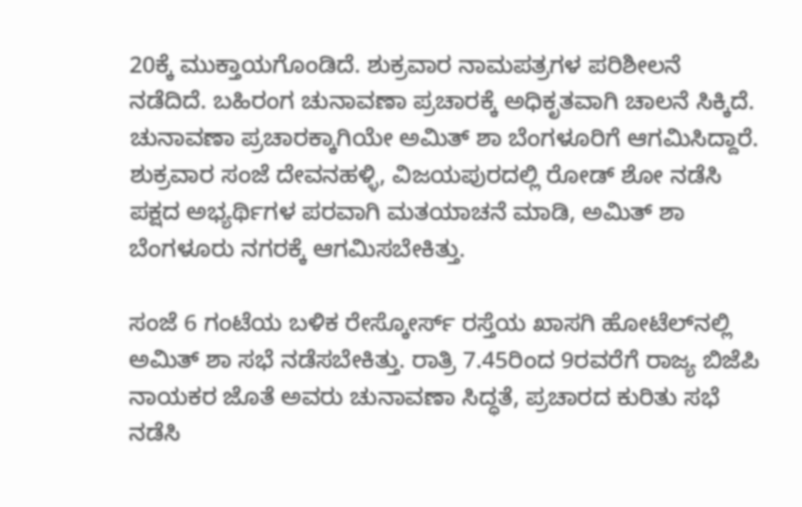20ಕ್ಕೆ ಮುಕ್ತಾಯಗೊಂಡಿದೆ. ಶುಕ್ರವಾರ ನಾಮಪತ್ರಗಳ ಪರಿಶೀಲನೆ ನಡೆದಿದೆ. ಬಹಿರಂಗ ಚುನಾವಣಾ ಪ್ರಚಾರಕ್ಕೆ ಅಧಿಕೃತವಾಗಿ ಚಾಲನೆ ಸಿಕ್ಕಿದೆ. ಚುನಾವಣಾ ಪ್ರಚಾರಕ್ಕಾಗಿಯೇ ಅಮಿತ್ ಶಾ ಬೆಂಗಳೂರಿಗೆ ಆಗಮಿಸಿದ್ದಾರೆ. ಶುಕ್ರವಾರ ಸಂಜೆ ದೇವನಹಳ್ಳಿ, ವಿಜಯಪುರದಲ್ಲಿ ರೋಡ್ ಶೋ ನಡೆಸಿ ಪಕ್ಷದ ಅಭ್ಯರ್ಥಿಗಳ ಪರವಾಗಿ ಮತಯಾಚನೆ ಮಾಡಿ, ಅಮಿತ್ ಶಾ ಬೆಂಗಳೂರು ನಗರಕ್ಕೆ ಆಗಮಿಸಬೇಕಿತ್ತು.

ಸಂಜೆ 6 ಗಂಟೆಯ ಬಳಿಕ ರೇಸ್ಕೋರ್ಸ್ ರಸ್ತೆಯ ಖಾಸಗಿ ಹೋಟೆಲ್‌ನಲ್ಲಿ ಅಮಿತ್ ಶಾ ಸಭೆ ನಡೆಸಬೇಕಿತ್ತು. ರಾತ್ರಿ 7.45ರಿಂದ 9ರವರೆಗೆ ರಾಜ್ಯ ಬಿಜೆಪಿ ನಾಯಕರ ಜೊತೆ ಅವರು ಚುನಾವಣಾ ಸಿದ್ಧತೆ, ಪ್ರಚಾರದ ಕುರಿತು ಸಭೆ ನಡೆಸಿ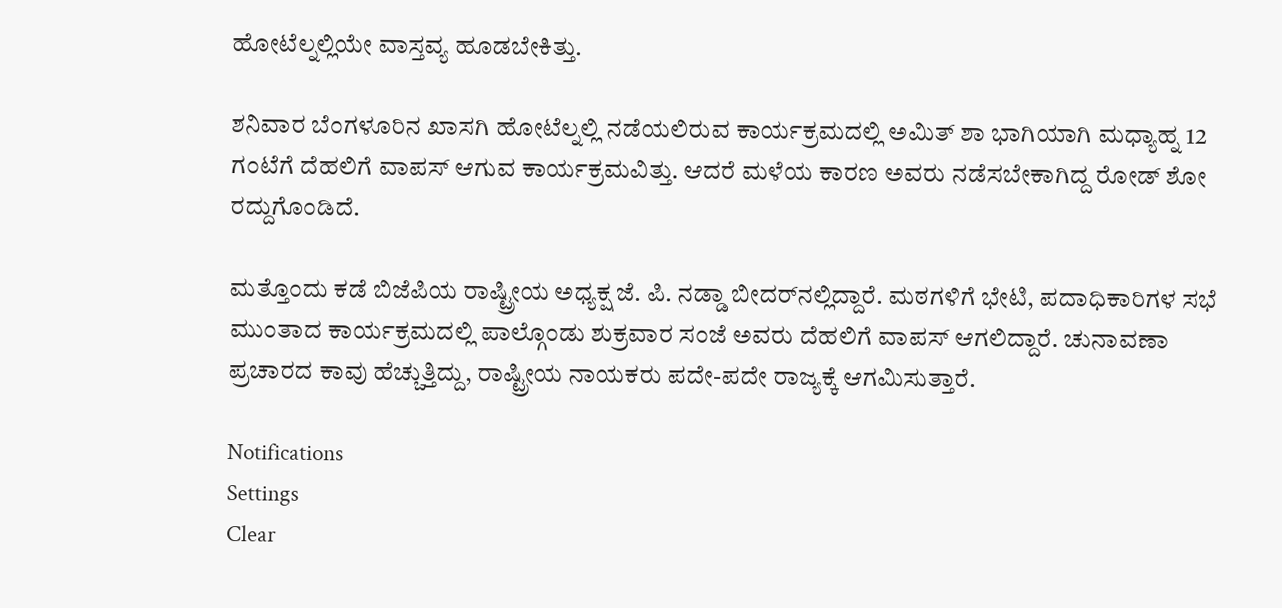ಹೋಟೆಲ್ನಲ್ಲಿಯೇ ವಾಸ್ತವ್ಯ ಹೂಡಬೇಕಿತ್ತು.

ಶನಿವಾರ ಬೆಂಗಳೂರಿನ ಖಾಸಗಿ ಹೋಟೆಲ್ನಲ್ಲಿ ನಡೆಯಲಿರುವ ಕಾರ್ಯಕ್ರಮದಲ್ಲಿ ಅಮಿತ್ ಶಾ ಭಾಗಿಯಾಗಿ ಮಧ್ಯಾಹ್ನ 12 ಗಂಟೆಗೆ ದೆಹಲಿಗೆ ವಾಪಸ್ ಆಗುವ ಕಾರ್ಯಕ್ರಮವಿತ್ತು. ಆದರೆ ಮಳೆಯ ಕಾರಣ ಅವರು ನಡೆಸಬೇಕಾಗಿದ್ದ ರೋಡ್ ಶೋ ರದ್ದುಗೊಂಡಿದೆ.

ಮತ್ತೊಂದು ಕಡೆ ಬಿಜೆಪಿಯ ರಾಷ್ಟ್ರೀಯ ಅಧ್ಯಕ್ಷ ಜೆ. ಪಿ. ನಡ್ಡಾ ಬೀದರ್‌ನಲ್ಲಿದ್ದಾರೆ. ಮಠಗಳಿಗೆ ಭೇಟಿ, ಪದಾಧಿಕಾರಿಗಳ ಸಭೆ ಮುಂತಾದ ಕಾರ್ಯಕ್ರಮದಲ್ಲಿ ಪಾಲ್ಗೊಂಡು ಶುಕ್ರವಾರ ಸಂಜೆ ಅವರು ದೆಹಲಿಗೆ ವಾಪಸ್ ಆಗಲಿದ್ದಾರೆ. ಚುನಾವಣಾ ಪ್ರಚಾರದ ಕಾವು ಹೆಚ್ಚುತ್ತಿದ್ದು, ರಾಷ್ಟ್ರೀಯ ನಾಯಕರು ಪದೇ-ಪದೇ ರಾಜ್ಯಕ್ಕೆ ಆಗಮಿಸುತ್ತಾರೆ.

Notifications
Settings
Clear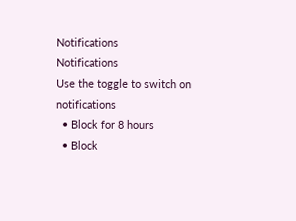Notifications
Notifications
Use the toggle to switch on notifications
  • Block for 8 hours
  • Block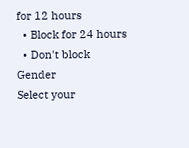for 12 hours
  • Block for 24 hours
  • Don't block
Gender
Select your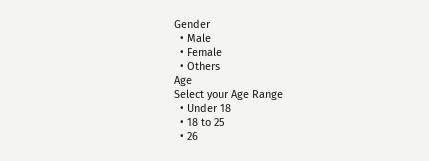Gender
  • Male
  • Female
  • Others
Age
Select your Age Range
  • Under 18
  • 18 to 25
  • 26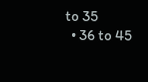to 35
  • 36 to 45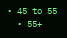• 45 to 55
  • 55+